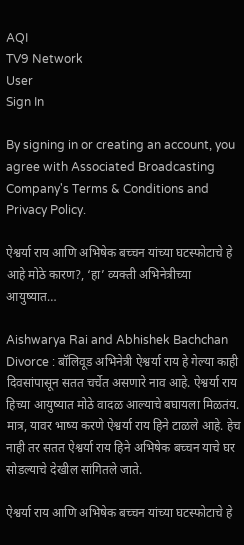AQI
TV9 Network
User
Sign In

By signing in or creating an account, you agree with Associated Broadcasting Company's Terms & Conditions and Privacy Policy.

ऐश्वर्या राय आणि अभिषेक बच्चन यांच्या घटस्फोटाचे हे आहे मोठे कारण?, ‘हा’ व्यक्ती अभिनेत्रीच्या आयुष्यात…

Aishwarya Rai and Abhishek Bachchan Divorce : बॉलिवूड अभिनेत्री ऐश्वर्या राय हे गेल्या काही दिवसांपासून सतत चर्चेत असणारे नाव आहे. ऐश्वर्या राय हिच्या आयुष्यात मोठे वादळ आल्याचे बघायला मिळतंय. मात्र, यावर भाष्य करणे ऐश्वर्या राय हिने टाळले आहे. हेच नाही तर सतत ऐश्वर्या राय हिने अभिषेक बच्चन याचे घर सोडल्याचे देखील सांगितले जाते.

ऐश्वर्या राय आणि अभिषेक बच्चन यांच्या घटस्फोटाचे हे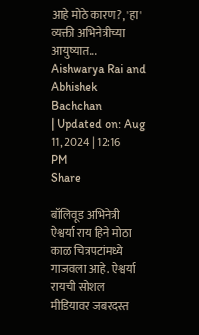आहे मोठे कारण?, 'हा' व्यक्ती अभिनेत्रीच्या आयुष्यात...
Aishwarya Rai and Abhishek Bachchan
| Updated on: Aug 11, 2024 | 12:16 PM
Share

बॉलिवूड अभिनेत्री ऐश्वर्या राय हिने मोठा काळ चित्रपटांमध्ये गाजवला आहे. ऐश्वर्या रायची सोशल मीडियावर जबरदस्त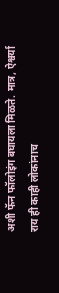अशी फॅन फॉलोइंग बघायला मिळते. मात्र, ऐश्वर्या राय ही काही लोकांनाच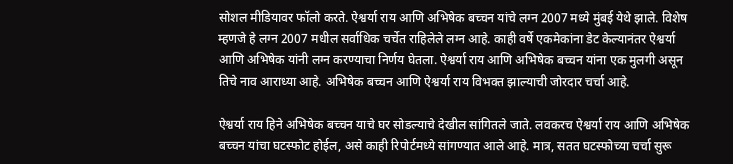सोशल मीडियावर फॉलो करते. ऐश्वर्या राय आणि अभिषेक बच्चन यांचे लग्न 2007 मध्ये मुंबई येथे झाले. विशेष म्हणजे हे लग्न 2007 मधील सर्वाधिक चर्चेत राहिलेले लग्न आहे. काही वर्षे एकमेकांना डेट केल्यानंतर ऐश्वर्या आणि अभिषेक यांनी लग्न करण्याचा निर्णय घेतला. ऐश्वर्या राय आणि अभिषेक बच्चन यांना एक मुलगी असून तिचे नाव आराध्या आहे. अभिषेक बच्चन आणि ऐश्वर्या राय विभक्त झाल्याची जोरदार चर्चा आहे.

ऐश्वर्या राय हिने अभिषेक बच्चन याचे घर सोडल्याचे देखील सांगितले जाते. लवकरच ऐश्वर्या राय आणि अभिषेक बच्चन यांचा घटस्फोट होईल, असे काही रिपोर्टमध्ये सांगण्यात आले आहे. मात्र, सतत घटस्फोच्या चर्चा सुरू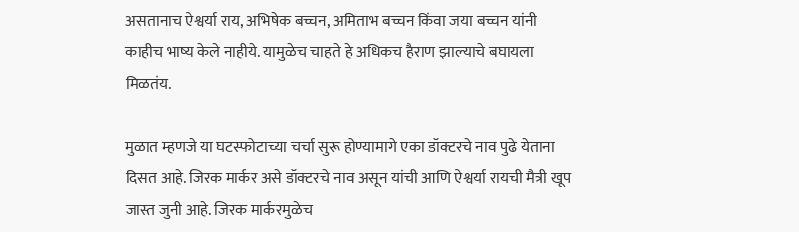असतानाच ऐश्वर्या राय, अभिषेक बच्चन, अमिताभ बच्चन किंवा जया बच्चन यांनी काहीच भाष्य केले नाहीये. यामुळेच चाहते हे अधिकच हैराण झाल्याचे बघायला मिळतंय.

मुळात म्हणजे या घटस्फोटाच्या चर्चा सुरू होण्यामागे एका डॉक्टरचे नाव पुढे येताना दिसत आहे. जिरक मार्कर असे डॉक्टरचे नाव असून यांची आणि ऐश्वर्या रायची मैत्री खूप जास्त जुनी आहे. जिरक मार्करमुळेच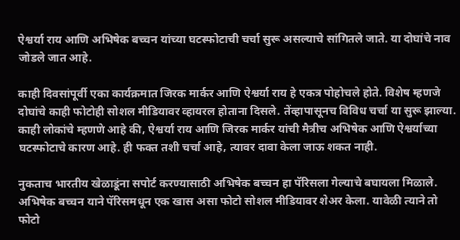ऐश्वर्या राय आणि अभिषेक बच्चन यांच्या घटस्फोटाची चर्चा सुरू असल्याचे सांगितले जाते. या दोघांचे नाव जोडले जात आहे.

काही दिवसांपूर्वी एका कार्यक्रमात जिरक मार्कर आणि ऐश्वर्या राय हे एकत्र पोहोचले होते. विशेष म्हणजे दोघांचे काही फोटोही सोशल मीडियावर व्हायरल होताना दिसले. तेंव्हापासूनच विविध चर्चा या सुरू झाल्या. काही लोकांचे म्हणणे आहे की, ऐश्वर्या राय आणि जिरक मार्कर यांची मैत्रीच अभिषेक आणि ऐश्वर्याच्या घटस्फोटाचे कारण आहे. ही फक्त तशी चर्चा आहे, त्यावर दावा केला जाऊ शकत नाही.

नुकताच भारतीय खेळाडूंना सपोर्ट करण्यासाठी अभिषेक बच्चन हा पॅरिसला गेल्याचे बघायला मिळाले. अभिषेक बच्चन याने पॅरिसमधून एक खास असा फोटो सोशल मीडियावर शेअर केला. यावेळी त्याने तो फोटो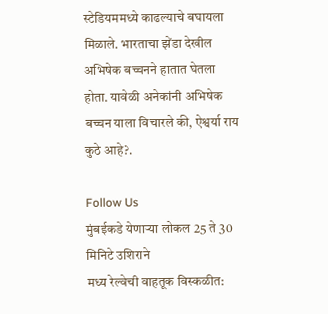स्टेडियममध्ये काढल्याचे बघायला मिळाले. भारताचा झेंडा देखील अभिषेक बच्चनने हातात घेतला होता. यावेळी अनेकांनी अभिषेक बच्चन याला विचारले की, ऐश्वर्या राय कुठे आहे?.

Follow Us
मुंबईकडे येणाऱ्या लोकल 25 ते 30 मिनिटे उशिराने
मध्य रेल्वेची वाहतूक विस्कळीत: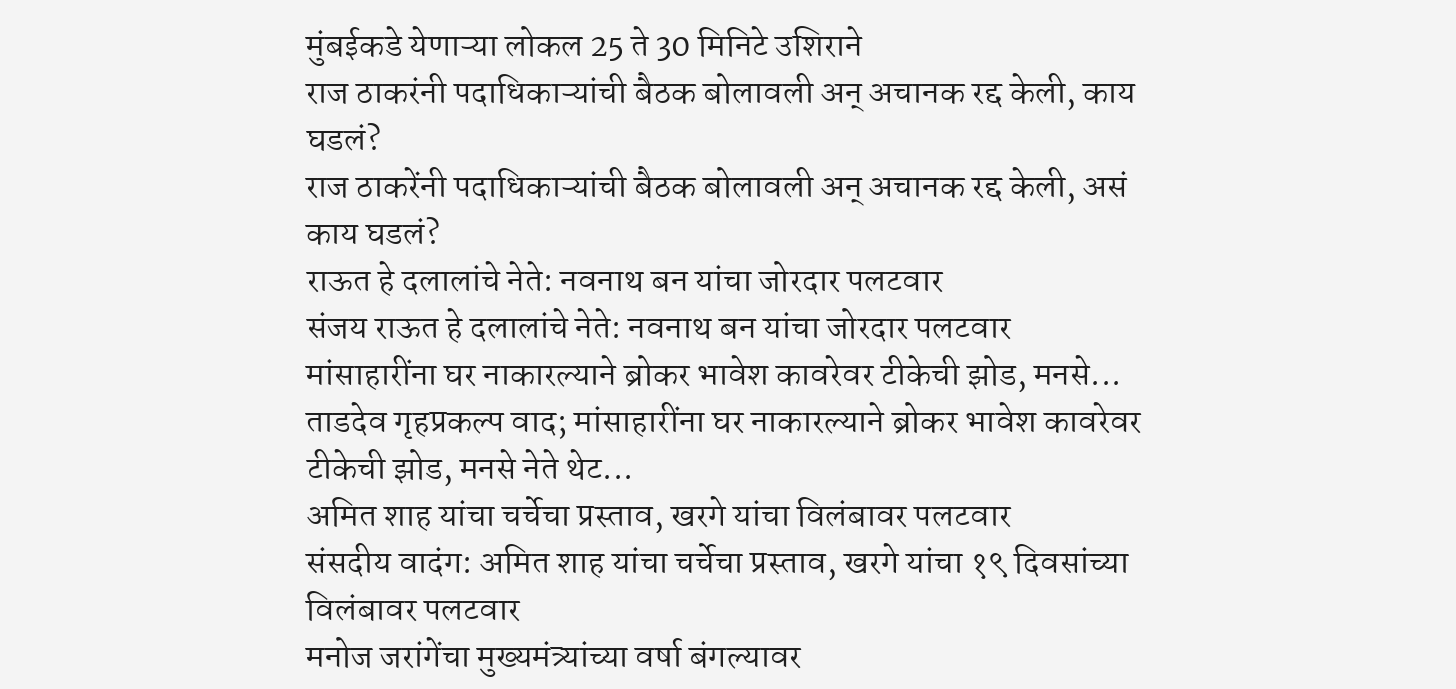मुंबईकडे येणाऱ्या लोकल 25 ते 30 मिनिटे उशिराने
राज ठाकरंनी पदाधिकाऱ्यांची बैठक बोलावली अन् अचानक रद्द केली, काय घडलं?
राज ठाकरेंनी पदाधिकाऱ्यांची बैठक बोलावली अन् अचानक रद्द केली, असं काय घडलं?
राऊत हे दलालांचे नेते: नवनाथ बन यांचा जोरदार पलटवार
संजय राऊत हे दलालांचे नेते: नवनाथ बन यांचा जोरदार पलटवार
मांसाहारींना घर नाकारल्याने ब्रोकर भावेश कावरेवर टीकेची झोड, मनसे...
ताडदेव गृहप्रकल्प वाद; मांसाहारींना घर नाकारल्याने ब्रोकर भावेश कावरेवर टीकेची झोड, मनसे नेते थेट...
अमित शाह यांचा चर्चेचा प्रस्ताव, खरगे यांचा विलंबावर पलटवार
संसदीय वादंग: अमित शाह यांचा चर्चेचा प्रस्ताव, खरगे यांचा १९ दिवसांच्या विलंबावर पलटवार
मनोज जरांगेंचा मुख्यमंत्र्यांच्या वर्षा बंगल्यावर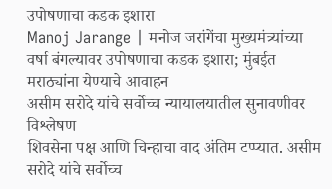उपोषणाचा कडक इशारा
Manoj Jarange | मनोज जरांगेंचा मुख्यमंत्र्यांच्या वर्षा बंगल्यावर उपोषणाचा कडक इशारा; मुंबईत मराठ्यांना येण्याचे आवाहन
असीम सरोदे यांचे सर्वोच्च न्यायालयातील सुनावणीवर विश्लेषण
शिवसेना पक्ष आणि चिन्हाचा वाद अंतिम टप्प्यात. असीम सरोदे यांचे सर्वोच्च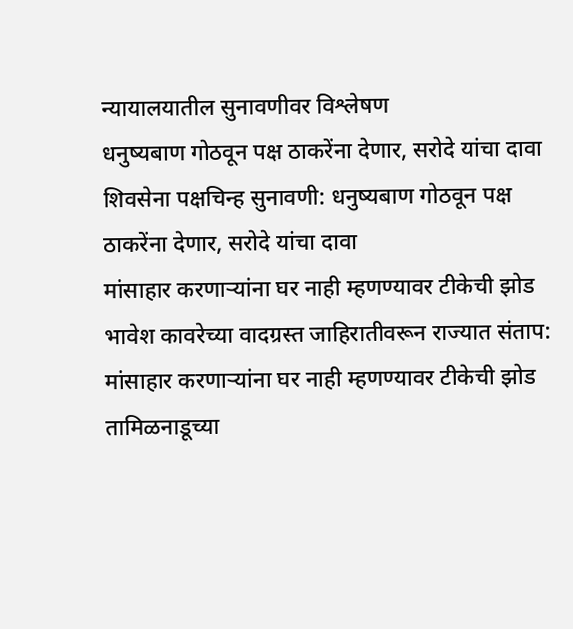न्यायालयातील सुनावणीवर विश्लेषण
धनुष्यबाण गोठवून पक्ष ठाकरेंना देणार, सरोदे यांचा दावा
शिवसेना पक्षचिन्ह सुनावणी: धनुष्यबाण गोठवून पक्ष ठाकरेंना देणार, सरोदे यांचा दावा
मांसाहार करणाऱ्यांना घर नाही म्हणण्यावर टीकेची झोड
भावेश कावरेच्या वादग्रस्त जाहिरातीवरून राज्यात संताप: मांसाहार करणाऱ्यांना घर नाही म्हणण्यावर टीकेची झोड
तामिळनाडूच्या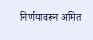निर्णयावरून अमित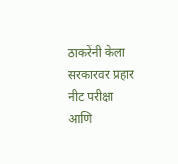ठाकरेंनी केला सरकारवर प्रहार
नीट परीक्षा आणि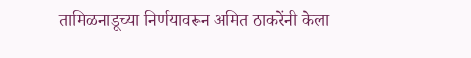तामिळनाडूच्या निर्णयावरून अमित ठाकरेंनी केला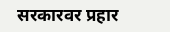सरकारवर प्रहार